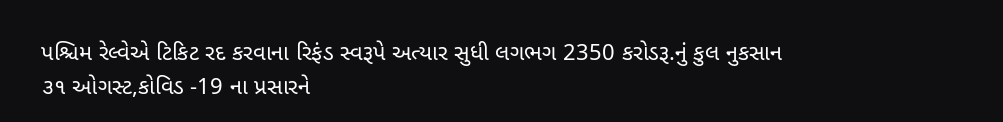પશ્ચિમ રેલ્વેએ ટિકિટ રદ કરવાના રિફંડ સ્વરૂપે અત્યાર સુધી લગભગ 2350 કરોડરૂ.નું કુલ નુકસાન
૩૧ ઓગસ્ટ,કોવિડ -19 ના પ્રસારને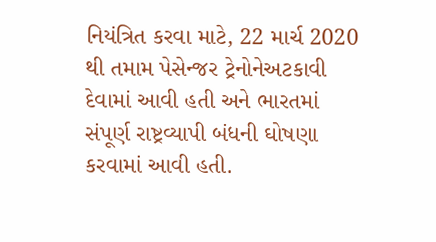નિયંત્રિત કરવા માટે, 22 માર્ચ 2020 થી તમામ પેસેન્જર ટ્રેનોનેઅટકાવી દેવામાં આવી હતી અને ભારતમાં સંપૂર્ણ રાષ્ટ્રવ્યાપી બંધની ઘોષણા કરવામાં આવી હતી.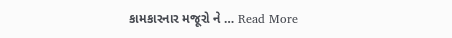કામકારનાર મજૂરો ને … Read More